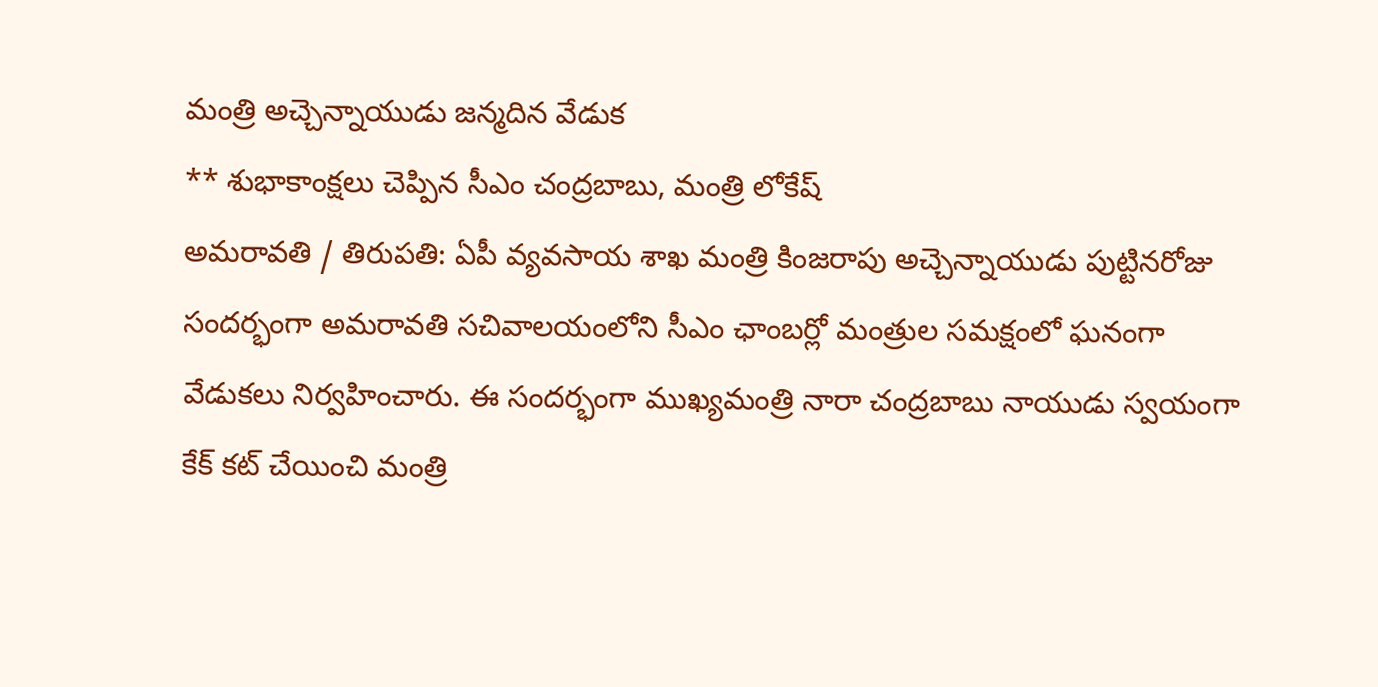మంత్రి అచ్చెన్నాయుడు జన్మదిన వేడుక
** శుభాకాంక్షలు చెప్పిన సీఎం చంద్రబాబు, మంత్రి లోకేష్
అమరావతి / తిరుపతి: ఏపీ వ్యవసాయ శాఖ మంత్రి కింజరాపు అచ్చెన్నాయుడు పుట్టినరోజు సందర్భంగా అమరావతి సచివాలయంలోని సీఎం ఛాంబర్లో మంత్రుల సమక్షంలో ఘనంగా వేడుకలు నిర్వహించారు. ఈ సందర్భంగా ముఖ్యమంత్రి నారా చంద్రబాబు నాయుడు స్వయంగా కేక్ కట్ చేయించి మంత్రి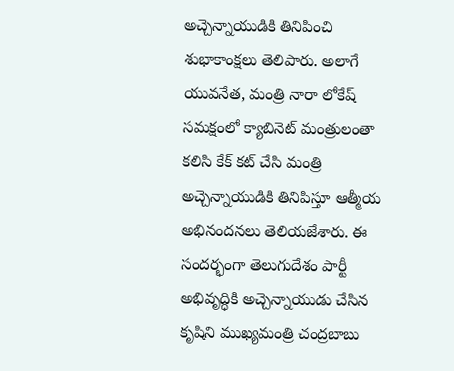అచ్చెన్నాయుడికి తినిపించి శుభాకాంక్షలు తెలిపారు. అలాగే యువనేత, మంత్రి నారా లోకేష్ సమక్షంలో క్యాబినెట్ మంత్రులంతా కలిసి కేక్ కట్ చేసి మంత్రి అచ్చెన్నాయుడికి తినిపిస్తూ ఆత్మీయ అభినందనలు తెలియజేశారు. ఈ సందర్భంగా తెలుగుదేశం పార్టీ అభివృద్ధికి అచ్చెన్నాయుడు చేసిన కృషిని ముఖ్యమంత్రి చంద్రబాబు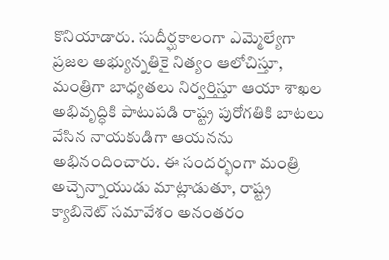కొనియాడారు. సుదీర్ఘకాలంగా ఎమ్మెల్యేగా ప్రజల అభ్యున్నతికై నిత్యం ఆలోచిస్తూ, మంత్రిగా బాధ్యతలు నిర్వర్తిస్తూ ఆయా శాఖల అభివృద్ధికి పాటుపడి రాష్ట్ర పురోగతికి బాటలు వేసిన నాయకుడిగా ఆయనను అభినందించారు. ఈ సందర్భంగా మంత్రి అచ్చెన్నాయుడు మాట్లాడుతూ, రాష్ట్ర క్యాబినెట్ సమావేశం అనంతరం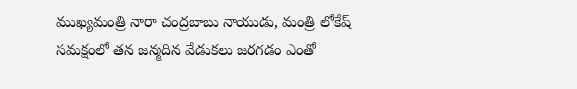ముఖ్యమంత్రి నారా చంద్రబాబు నాయుడు, మంత్రి లోకేష్ సమక్షంలో తన జన్మదిన వేడుకలు జరగడం ఎంతో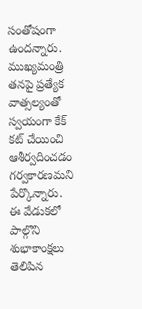సంతోషంగా ఉందన్నారు. ముఖ్యమంత్రి తనపై ప్రత్యేక వాత్సల్యంతో స్వయంగా కేక్ కట్ చేయించి ఆశీర్వదించడం గర్వకారణమని పేర్కొన్నారు. ఈ వేడుకలో పాల్గొని శుభాకాంక్షలు తెలిపిన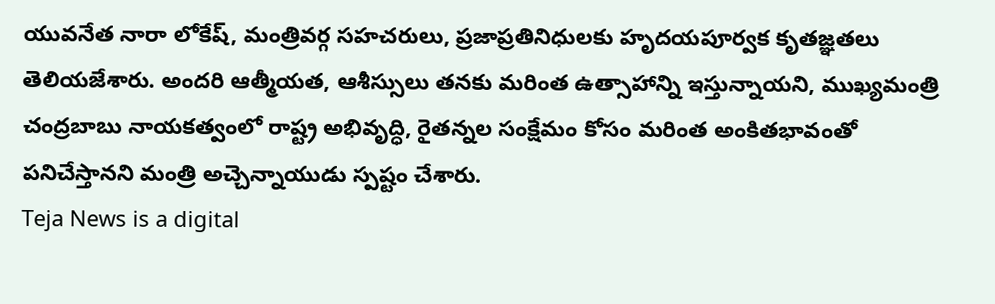యువనేత నారా లోకేష్, మంత్రివర్గ సహచరులు, ప్రజాప్రతినిధులకు హృదయపూర్వక కృతజ్ఞతలు తెలియజేశారు. అందరి ఆత్మీయత, ఆశీస్సులు తనకు మరింత ఉత్సాహాన్ని ఇస్తున్నాయని, ముఖ్యమంత్రి చంద్రబాబు నాయకత్వంలో రాష్ట్ర అభివృద్ధి, రైతన్నల సంక్షేమం కోసం మరింత అంకితభావంతో పనిచేస్తానని మంత్రి అచ్చెన్నాయుడు స్పష్టం చేశారు.
Teja News is a digital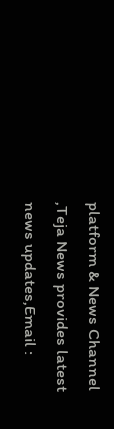platform & News Channel ,Teja News provides latest news updates,Email :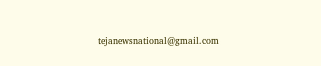tejanewsnational@gmail.com